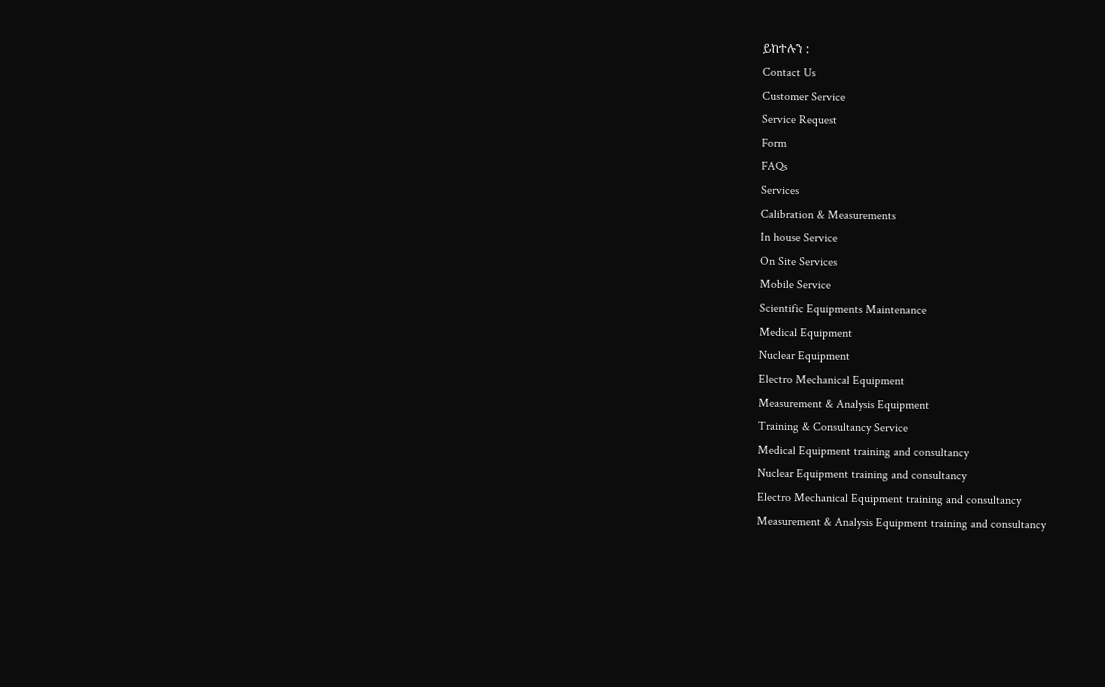ይከተሉን :
Contact Us
Customer Service
Service Request
Form
FAQs
Services
Calibration & Measurements
In house Service
On Site Services
Mobile Service
Scientific Equipments Maintenance
Medical Equipment
Nuclear Equipment
Electro Mechanical Equipment
Measurement & Analysis Equipment
Training & Consultancy Service
Medical Equipment training and consultancy
Nuclear Equipment training and consultancy
Electro Mechanical Equipment training and consultancy
Measurement & Analysis Equipment training and consultancy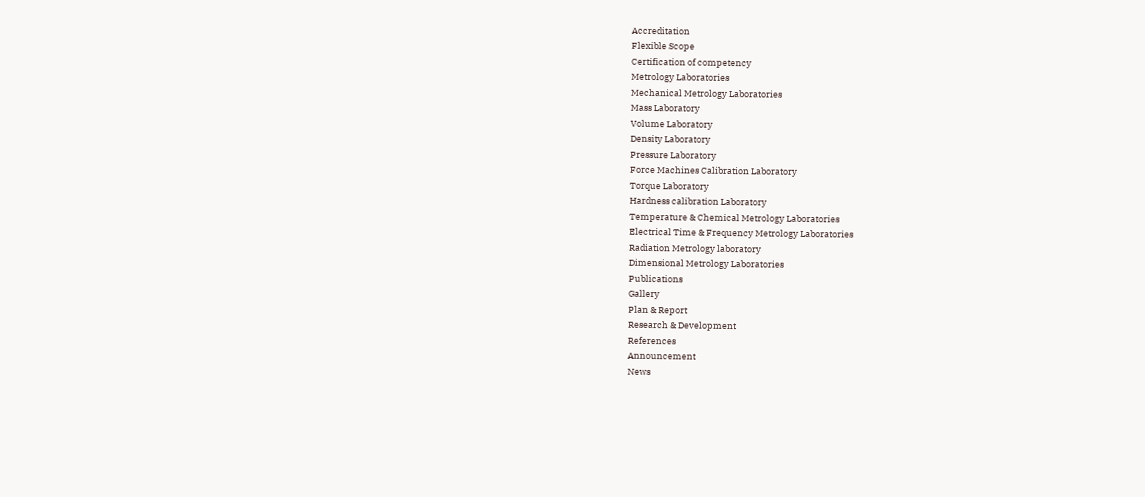Accreditation
Flexible Scope
Certification of competency
Metrology Laboratories
Mechanical Metrology Laboratories
Mass Laboratory
Volume Laboratory
Density Laboratory
Pressure Laboratory
Force Machines Calibration Laboratory
Torque Laboratory
Hardness calibration Laboratory
Temperature & Chemical Metrology Laboratories
Electrical Time & Frequency Metrology Laboratories
Radiation Metrology laboratory
Dimensional Metrology Laboratories
Publications
Gallery
Plan & Report
Research & Development
References
Announcement
News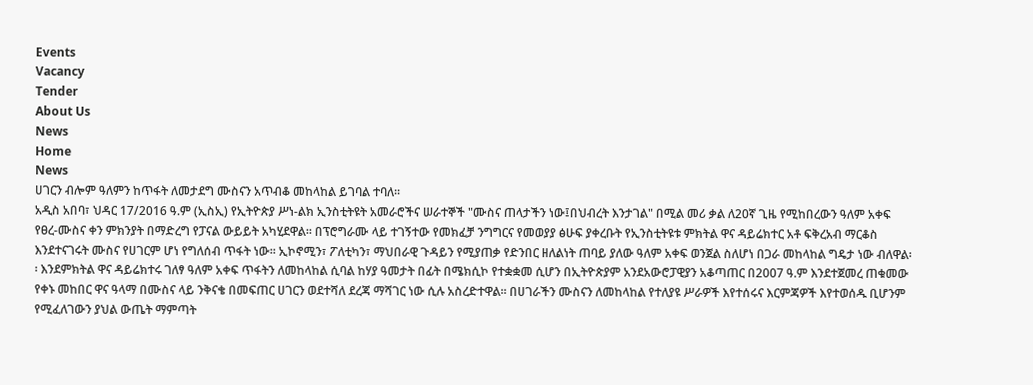Events
Vacancy
Tender
About Us
News
Home
News
ሀገርን ብሎም ዓለምን ከጥፋት ለመታደግ ሙስናን አጥብቆ መከላከል ይገባል ተባለ፡፡
አዲስ አበባ፣ ህዳር 17/2016 ዓ.ም (ኢስኢ) የኢትዮጵያ ሥነ-ልክ ኢንስቲትዩት አመራሮችና ሠራተኞች "ሙስና ጠላታችን ነው፤በህብረት እንታገል" በሚል መሪ ቃል ለ20ኛ ጊዜ የሚከበረውን ዓለም አቀፍ የፀረ-ሙስና ቀን ምክንያት በማድረግ የፓናል ውይይት አካሂደዋል፡፡ በፕሮግራሙ ላይ ተገኝተው የመክፈቻ ንግግርና የመወያያ ፅሁፍ ያቀረቡት የኢንስቲትዩቱ ምክትል ዋና ዳይሬክተር አቶ ፍቅረአብ ማርቆስ እንደተናገሩት ሙስና የሀገርም ሆነ የግለሰብ ጥፋት ነው፡፡ ኢኮኖሚን፣ ፖለቲካን፣ ማህበራዊ ጉዳይን የሚያጠቃ የድንበር ዘለልነት ጠባይ ያለው ዓለም አቀፍ ወንጀል ስለሆነ በጋራ መከላከል ግዴታ ነው ብለዋል፡፡ እንደምክትል ዋና ዳይሬክተሩ ገለፃ ዓለም አቀፍ ጥፋትን ለመከላከል ሲባል ከሃያ ዓመታት በፊት በሜክሲኮ የተቋቋመ ሲሆን በኢትዮጵያም አንደአውሮፓዊያን አቆጣጠር በ2007 ዓ.ም እንደተጀመረ ጠቁመው የቀኑ መከበር ዋና ዓላማ በሙስና ላይ ንቅናቄ በመፍጠር ሀገርን ወደተሻለ ደረጃ ማሻገር ነው ሲሉ አስረድተዋል፡፡ በሀገራችን ሙስናን ለመከላከል የተለያዩ ሥራዎች እየተሰሩና እርምጃዎች እየተወሰዱ ቢሆንም የሚፈለገውን ያህል ውጤት ማምጣት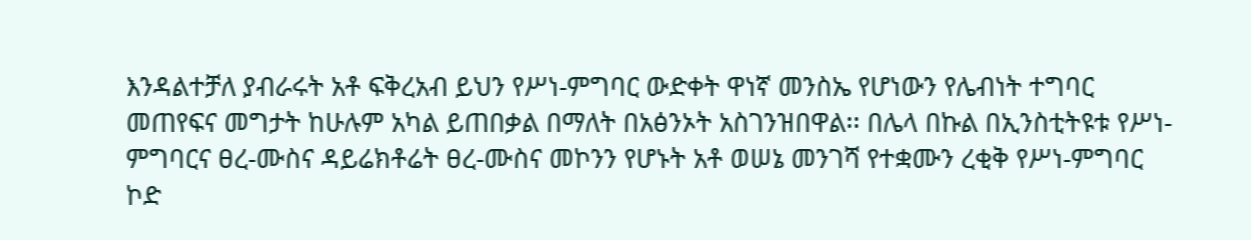እንዳልተቻለ ያብራሩት አቶ ፍቅረአብ ይህን የሥነ-ምግባር ውድቀት ዋነኛ መንስኤ የሆነውን የሌብነት ተግባር መጠየፍና መግታት ከሁሉም አካል ይጠበቃል በማለት በአፅንኦት አስገንዝበዋል፡፡ በሌላ በኩል በኢንስቲትዩቱ የሥነ-ምግባርና ፀረ-ሙስና ዳይሬክቶሬት ፀረ-ሙስና መኮንን የሆኑት አቶ ወሠኔ መንገሻ የተቋሙን ረቂቅ የሥነ-ምግባር ኮድ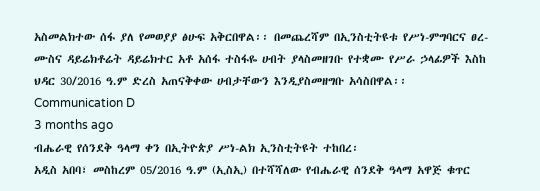አስመልክተው ሰፋ ያለ የመወያያ ፅሁፍ አቅርበዋል፡፡ በመጨረሻም በኢንስቲትዩቱ የሥነ-ምግባርና ፀረ-ሙስና ዳይሬክቶሬት ዳይሬክተር አቶ አሰፋ ተስፋዬ ሀብት ያላስመዘገቡ የተቋሙ የሥራ ኃላፊዎች እስከ ህዳር 30/2016 ዓ.ም ድረስ አጠናቅቀው ሀብታቸውን እንዲያስመዘግቡ አሳስበዋል፡፡
Communication D
3 months ago
ብሔራዊ የሰንደቅ ዓላማ ቀን በኢትዮጵያ ሥነ-ልክ ኢንስቲትዩት ተከበረ፡
አዲስ አበባ፣ መስከረም 05/2016 ዓ.ም (ኢስኢ) በተሻሻለው የብሔራዊ ሰንደቅ ዓላማ አዋጅ ቁጥር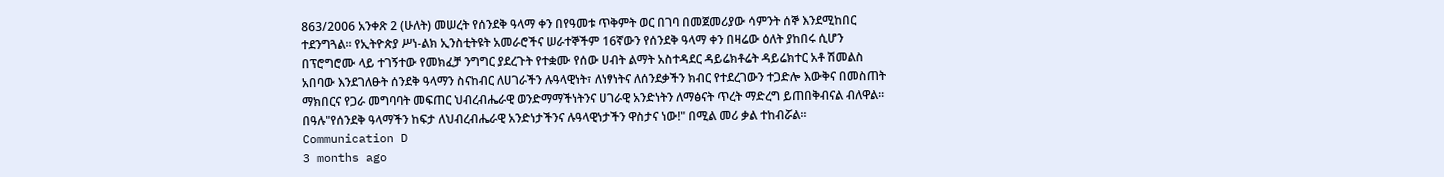863/2006 አንቀጽ 2 (ሁለት) መሠረት የሰንደቅ ዓላማ ቀን በየዓመቱ ጥቅምት ወር በገባ በመጀመሪያው ሳምንት ሰኞ እንደሚከበር ተደንግጓል፡፡ የኢትዮጵያ ሥነ-ልክ ኢንስቲትዩት አመራሮችና ሠራተኞችም 16ኛውን የሰንደቅ ዓላማ ቀን በዛሬው ዕለት ያከበሩ ሲሆን በፕሮግሮሙ ላይ ተገኝተው የመክፈቻ ንግግር ያደረጉት የተቋሙ የሰው ሀብት ልማት አስተዳደር ዳይሬክቶሬት ዳይሬክተር አቶ ሽመልስ አበባው እንደገለፁት ሰንደቅ ዓላማን ስናከብር ለሀገራችን ሉዓላዊነት፣ ለነፃነትና ለሰንደቃችን ክብር የተደረገውን ተጋድሎ እውቅና በመስጠት ማክበርና የጋራ መግባባት መፍጠር ህብረብሔራዊ ወንድማማችነትንና ሀገራዊ አንድነትን ለማፅናት ጥረት ማድረግ ይጠበቅብናል ብለዋል፡፡ በዓሉ"የሰንደቅ ዓላማችን ከፍታ ለህብረብሔራዊ አንድነታችንና ሉዓላዊነታችን ዋስታና ነው!" በሚል መሪ ቃል ተከብሯል፡፡
Communication D
3 months ago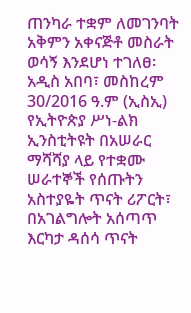ጠንካራ ተቋም ለመገንባት አቅምን አቀናጅቶ መስራት ወሳኝ እንደሆነ ተገለፀ፡
አዲስ አበባ፣ መስከረም 30/2016 ዓ.ም (ኢስኢ) የኢትዮጵያ ሥነ-ልክ ኢንስቲትዩት በአሠራር ማሻሻያ ላይ የተቋሙ ሠራተኞች የሰጡትን አስተያዬት ጥናት ሪፖርት፣ በአገልግሎት አሰጣጥ እርካታ ዳሰሳ ጥናት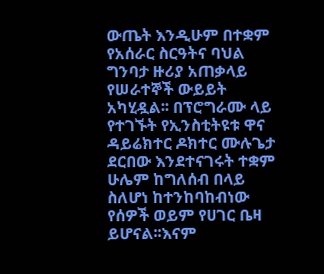ውጤት እንዲሁም በተቋም የአሰራር ስርዓትና ባህል ግንባታ ዙሪያ አጠቃላይ የሠራተኞች ውይይት አካሂዷል፡፡ በፕሮግራሙ ላይ የተገኙት የኢንስቲትዩቱ ዋና ዳይሬክተር ዶክተር ሙሉጌታ ደርበው እንደተናገሩት ተቋም ሁሌም ከግለሰብ በላይ ስለሆነ ከተንከባከብነው የሰዎች ወይም የሀገር ቤዛ ይሆናል፡፡እናም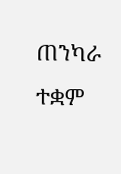ጠንካራ ተቋም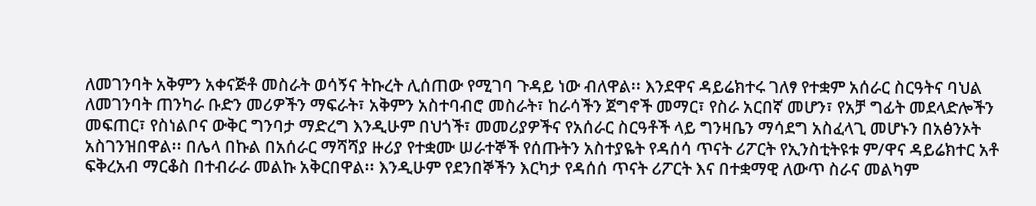ለመገንባት አቅምን አቀናጅቶ መስራት ወሳኝና ትኩረት ሊሰጠው የሚገባ ጉዳይ ነው ብለዋል፡፡ እንደዋና ዳይሬክተሩ ገለፃ የተቋም አሰራር ስርዓትና ባህል ለመገንባት ጠንካራ ቡድን መሪዎችን ማፍራት፣ አቅምን አስተባብሮ መስራት፣ ከራሳችን ጀግኖች መማር፣ የስራ አርበኛ መሆን፣ የአቻ ግፊት መደላድሎችን መፍጠር፣ የስነልቦና ውቅር ግንባታ ማድረግ እንዲሁም በህጎች፣ መመሪያዎችና የአሰራር ስርዓቶች ላይ ግንዛቤን ማሳደግ አስፈላጊ መሆኑን በአፅንኦት አስገንዝበዋል፡፡ በሌላ በኩል በአሰራር ማሻሻያ ዙሪያ የተቋሙ ሠራተኞች የሰጡትን አስተያዬት የዳሰሳ ጥናት ሪፖርት የኢንስቲትዩቱ ም/ዋና ዳይሬክተር አቶ ፍቅረአብ ማርቆስ በተብራራ መልኩ አቅርበዋል፡፡ እንዲሁም የደንበኞችን እርካታ የዳሰሰ ጥናት ሪፖርት እና በተቋማዊ ለውጥ ስራና መልካም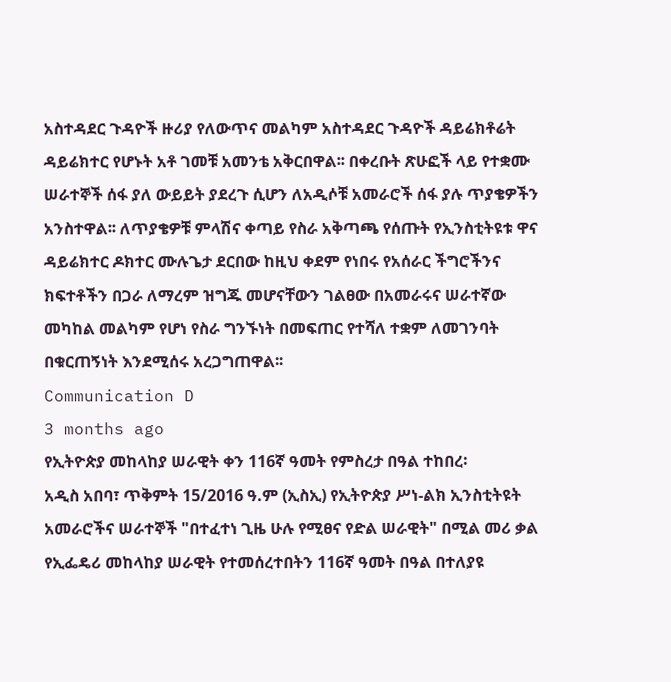አስተዳደር ጉዳዮች ዙሪያ የለውጥና መልካም አስተዳደር ጉዳዮች ዳይሬክቶሬት ዳይሬክተር የሆኑት አቶ ገመቹ አመንቴ አቅርበዋል፡፡ በቀረቡት ጽሁፎች ላይ የተቋሙ ሠራተኞች ሰፋ ያለ ውይይት ያደረጉ ሲሆን ለአዲሶቹ አመራሮች ሰፋ ያሉ ጥያቄዎችን አንስተዋል፡፡ ለጥያቄዎቹ ምላሽና ቀጣይ የስራ አቅጣጫ የሰጡት የኢንስቲትዩቱ ዋና ዳይሬክተር ዶክተር ሙሉጌታ ደርበው ከዚህ ቀደም የነበሩ የአሰራር ችግሮችንና ክፍተቶችን በጋራ ለማረም ዝግጁ መሆናቸውን ገልፀው በአመራሩና ሠራተኛው መካከል መልካም የሆነ የስራ ግንኙነት በመፍጠር የተሻለ ተቋም ለመገንባት በቁርጠኝነት እንደሚሰሩ አረጋግጠዋል፡፡
Communication D
3 months ago
የኢትዮጵያ መከላከያ ሠራዊት ቀን 116ኛ ዓመት የምስረታ በዓል ተከበረ፡
አዲስ አበባ፣ ጥቅምት 15/2016 ዓ.ም (ኢስኢ) የኢትዮጵያ ሥነ-ልክ ኢንስቲትዩት አመራሮችና ሠራተኞች "በተፈተነ ጊዜ ሁሉ የሚፀና የድል ሠራዊት" በሚል መሪ ቃል የኢፌዴሪ መከላከያ ሠራዊት የተመሰረተበትን 116ኛ ዓመት በዓል በተለያዩ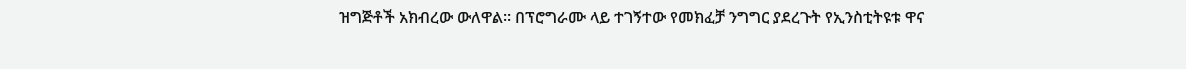ዝግጅቶች አክብረው ውለዋል፡፡ በፕሮግራሙ ላይ ተገኝተው የመክፈቻ ንግግር ያደረጉት የኢንስቲትዩቱ ዋና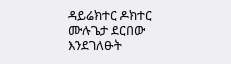ዳይሬክተር ዶክተር ሙሉጌታ ደርበው እንደገለፁት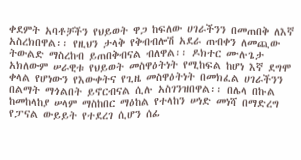ቀደምት አባቶቻችን የህይወት ዋጋ ከፍለው ሀገራችንን በመጠበቅ ለእኛ አስረክበዋል፡፡ የዚህን ታላቅ የቅብብሎሽ አደራ ጠብቀን ለመጪው ትውልድ ማስረከብ ይጠበቅብናል ብለዋል፡፡ ዶክተር ሙሉጌታ አክለውም ሠራዊቱ የህይወት መስዋዕትነት የሚከፍል ከሆነ እኛ ደግሞ ቀላል የሆነውን የእውቀትና የጊዜ መስዋዕትነት በመክፈል ሀገራችንን በልማት ማጎልበት ይኖርብናል ሲሉ አስገንዝበዋል፡፡ በሌላ በኩል ከመከላከያ ሠላም ማስከበር ማዕከል የተላከን ሠነድ መነሻ በማድረግ የፓናል ውይይት የተደረገ ሲሆን ሰፊ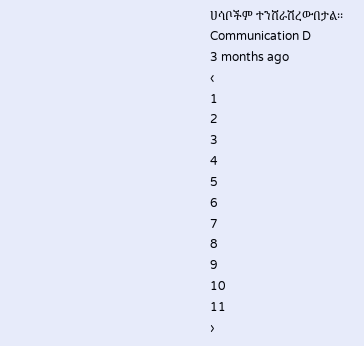ሀሳቦችም ተንሸራሽረውበታል፡፡
Communication D
3 months ago
‹
1
2
3
4
5
6
7
8
9
10
11
›